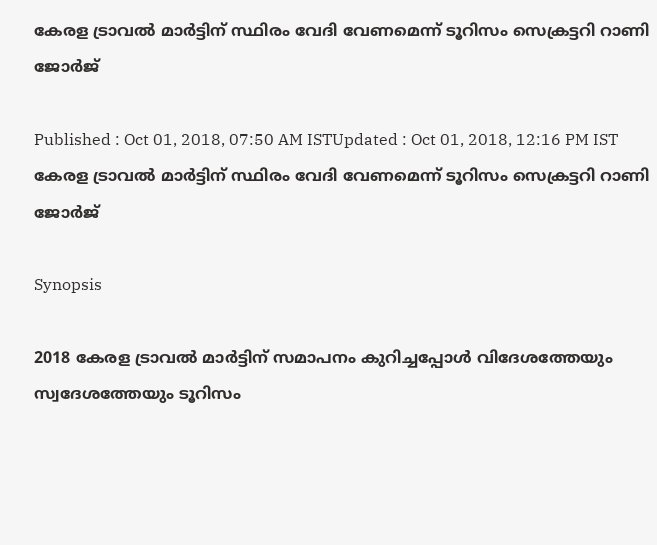കേരള ട്രാവൽ മാർട്ടിന് സ്ഥിരം വേദി വേണമെന്ന് ടൂറിസം സെക്രട്ടറി റാണി ജോർജ്

Published : Oct 01, 2018, 07:50 AM ISTUpdated : Oct 01, 2018, 12:16 PM IST
കേരള ട്രാവൽ മാർട്ടിന് സ്ഥിരം വേദി വേണമെന്ന് ടൂറിസം സെക്രട്ടറി റാണി ജോർജ്

Synopsis

2018 കേരള ട്രാവൽ മാർട്ടിന് സമാപനം കുറിച്ചപ്പോൾ വിദേശത്തേയും സ്വദേശത്തേയും ടൂറിസം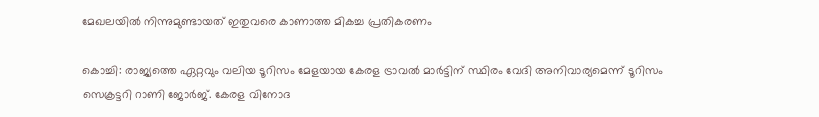മേഖലയിൽ നിന്നുമുണ്ടായത് ഇതുവരെ കാണാത്ത മികച്ച പ്രതികരണം

കൊച്ചി: രാജ്യത്തെ ഏറ്റവും വലിയ ടൂറിസം മേളയായ കേരള ട്രാവൽ മാർട്ടിന് സ്ഥിരം വേദി അനിവാര്യമെന്ന് ടൂറിസം സെക്രട്ടറി റാണി ജോർജ്. കേരള വിനോദ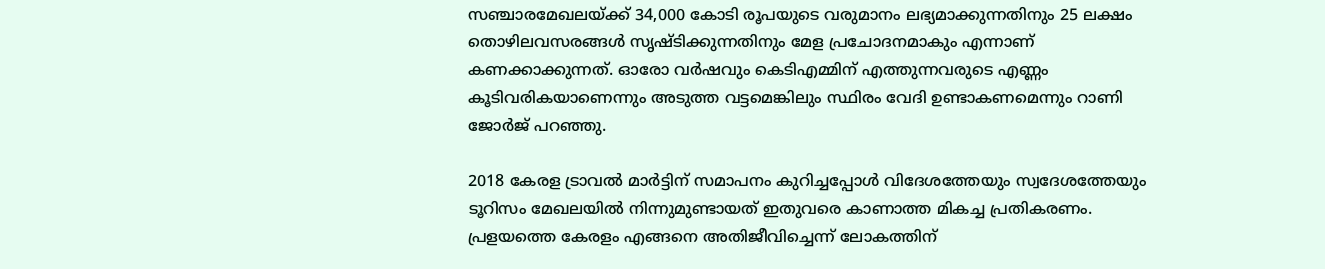സഞ്ചാരമേഖലയ്ക്ക് 34,000 കോടി രൂപയുടെ വരുമാനം ലഭ്യമാക്കുന്നതിനും 25 ലക്ഷം തൊഴിലവസരങ്ങൾ സൃഷ്ടിക്കുന്നതിനും മേള പ്രചോദനമാകും എന്നാണ് കണക്കാക്കുന്നത്. ഓരോ വർഷവും കെടിഎമ്മിന് എത്തുന്നവരുടെ എണ്ണം കൂടിവരികയാണെന്നും അടുത്ത വട്ടമെങ്കിലും സ്ഥിരം വേദി ഉണ്ടാകണമെന്നും റാണി ജോർജ് പറഞ്ഞു.

2018 കേരള ട്രാവൽ മാർട്ടിന് സമാപനം കുറിച്ചപ്പോൾ വിദേശത്തേയും സ്വദേശത്തേയും ടൂറിസം മേഖലയിൽ നിന്നുമുണ്ടായത് ഇതുവരെ കാണാത്ത മികച്ച പ്രതികരണം. പ്രളയത്തെ കേരളം എങ്ങനെ അതിജീവിച്ചെന്ന് ലോകത്തിന്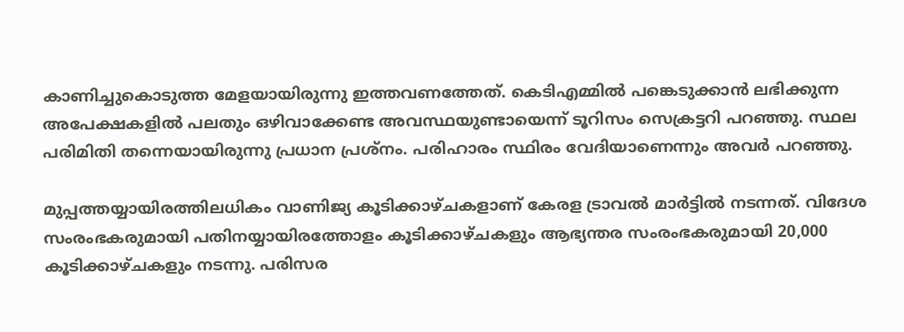കാണിച്ചുകൊടുത്ത മേളയായിരുന്നു ഇത്തവണത്തേത്. കെടിഎമ്മില്‍ പങ്കെടുക്കാൻ ലഭിക്കുന്ന അപേക്ഷകളില്‍ പലതും ഒഴിവാക്കേണ്ട അവസ്ഥയുണ്ടായെന്ന് ടൂറിസം സെക്രട്ടറി പറഞ്ഞു. സ്ഥല പരിമിതി തന്നെയായിരുന്നു പ്രധാന പ്രശ്നം. പരിഹാരം സ്ഥിരം വേദിയാണെന്നും അവര്‍ പറഞ്ഞു.

മുപ്പത്തയ്യായിരത്തിലധികം വാണിജ്യ കൂടിക്കാഴ്ചകളാണ് കേരള ട്രാവല്‍ മാര്‍ട്ടിൽ നടന്നത്. വിദേശ സംരംഭകരുമായി പതിനയ്യായിരത്തോളം കൂടിക്കാഴ്ചകളും ആഭ്യന്തര സംരംഭകരുമായി 20,000 കൂടിക്കാഴ്ചകളും നടന്നു. പരിസര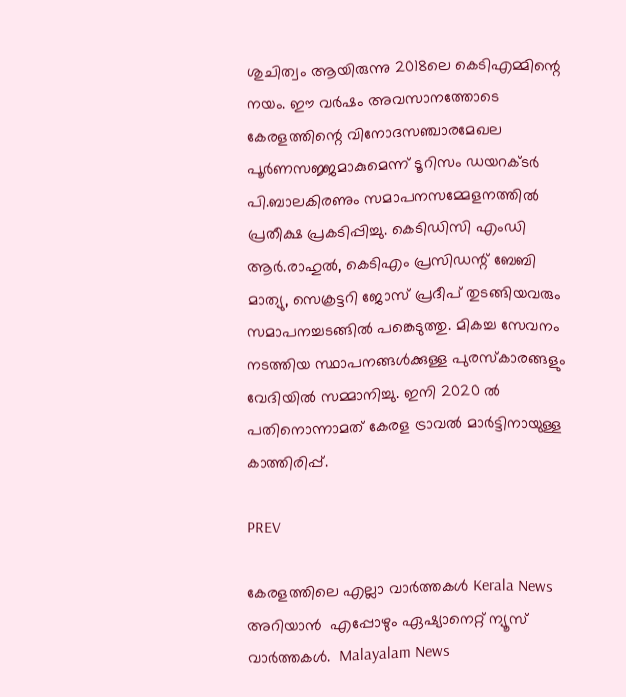ശുചിത്വം ആയിരുന്നു 2018ലെ കെടിഎമ്മിന്റെ നയം. ഈ വർഷം അവസാനത്തോടെ കേരളത്തിന്റെ വിനോദസഞ്ചാരമേഖല പൂർണസജ്ജമാകുമെന്ന് ടൂറിസം ഡയറക്ടർ പി.ബാലകിരണും സമാപനസമ്മേളനത്തിൽ പ്രതീക്ഷ പ്രകടിപ്പിച്ചു. കെടിഡിസി എംഡി ആർ.രാഹുൽ, കെടിഎം പ്രസിഡന്റ് ബേബി മാത്യു, സെക്രട്ടറി ജോസ് പ്രദീപ് തുടങ്ങിയവരും സമാപനച്ചടങ്ങിൽ പങ്കെടുത്തു. മികച്ച സേവനം നടത്തിയ സ്ഥാപനങ്ങൾക്കുള്ള പുരസ്കാരങ്ങളും വേദിയിൽ സമ്മാനിച്ചു. ഇനി 2020 ൽ പതിനൊന്നാമത് കേരള ട്രാവൽ മാർട്ടിനായുള്ള കാത്തിരിപ്പ്.

PREV

കേരളത്തിലെ എല്ലാ വാർത്തകൾ Kerala News അറിയാൻ  എപ്പോഴും ഏഷ്യാനെറ്റ് ന്യൂസ് വാർത്തകൾ.  Malayalam News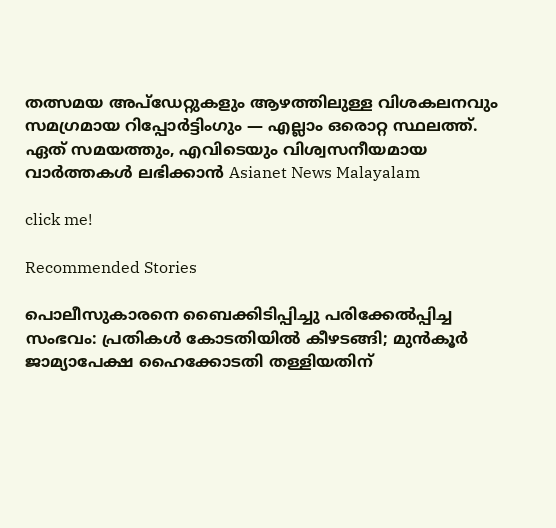തത്സമയ അപ്‌ഡേറ്റുകളും ആഴത്തിലുള്ള വിശകലനവും സമഗ്രമായ റിപ്പോർട്ടിംഗും — എല്ലാം ഒരൊറ്റ സ്ഥലത്ത്. ഏത് സമയത്തും, എവിടെയും വിശ്വസനീയമായ വാർത്തകൾ ലഭിക്കാൻ Asianet News Malayalam

click me!

Recommended Stories

പൊലീസുകാരനെ ബൈക്കിടിപ്പിച്ചു പരിക്കേൽപ്പിച്ച സംഭവം: പ്രതികൾ കോടതിയിൽ കീഴടങ്ങി; മുൻകൂർ ജാമ്യാപേക്ഷ ഹൈക്കോടതി തള്ളിയതിന്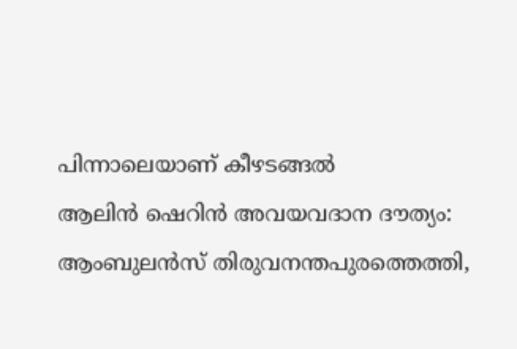പിന്നാലെയാണ് കീഴടങ്ങൽ
ആലിൻ ഷെറിൻ അവയവദാന ദൗത്യം: ആംബുലൻസ് തിരുവനന്തപുരത്തെത്തി,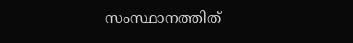സംസ്ഥാനത്തിത്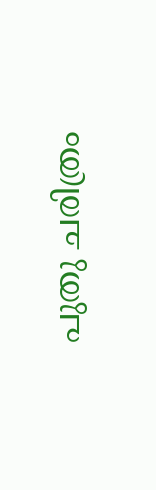പുതു ചരിത്രം